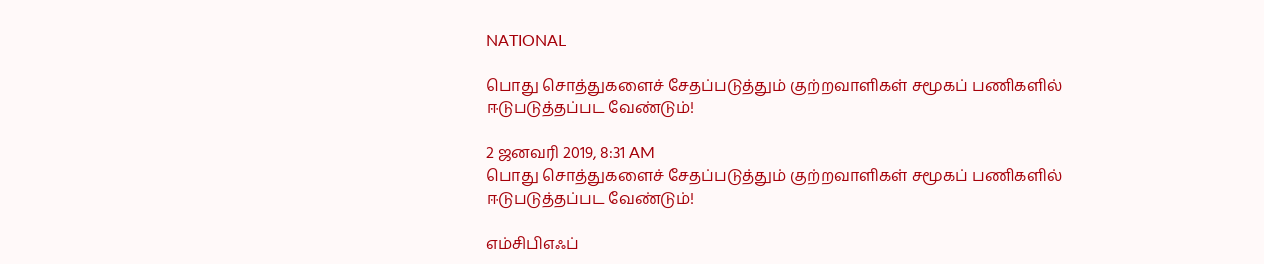NATIONAL

பொது சொத்துகளைச் சேதப்படுத்தும் குற்றவாளிகள் சமூகப் பணிகளில் ஈடுபடுத்தப்பட வேண்டும்!

2 ஜனவரி 2019, 8:31 AM
பொது சொத்துகளைச் சேதப்படுத்தும் குற்றவாளிகள் சமூகப் பணிகளில் ஈடுபடுத்தப்பட வேண்டும்!

எம்சிபிஎஃப்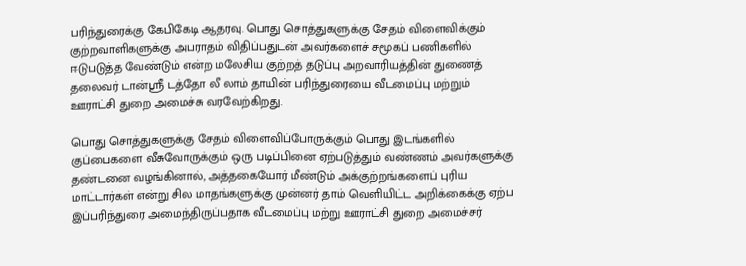பரிந்துரைக்கு கேபிகேடி ஆதரவு. பொது சொத்துகளுக்கு சேதம் விளைவிக்கும் குற்றவாளிகளுக்கு அபராதம் விதிப்பதுடன் அவர்களைச் சமூகப் பணிகளில் ஈடுபடுத்த வேண்டும் என்ற மலேசிய குற்றத் தடுப்பு அறவாரியத்தின் துணைத் தலைவர் டான்ஸ்ரீ டத்தோ லீ லாம் தாயின் பரிந்துரையை வீடமைப்பு மற்றும் ஊராட்சி துறை அமைச்சு வரவேற்கிறது.

பொது சொத்துகளுக்கு சேதம் விளைவிப்போருக்கும் பொது இடங்களில் குப்பைகளை வீசுவோருக்கும் ஒரு படிப்பினை ஏற்படுத்தும் வண்ணம் அவர்களுக்கு தண்டனை வழங்கினால், அத்தகையோர் மீண்டும் அக்குற்றங்களைப் புரிய மாட்டார்கள் என்று சில மாதங்களுக்கு முன்னர் தாம் வெளியிட்ட அறிக்கைக்கு ஏற்ப இப்பரிந்துரை அமைந்திருப்பதாக வீடமைப்பு மற்று ஊராட்சி துறை அமைச்சர்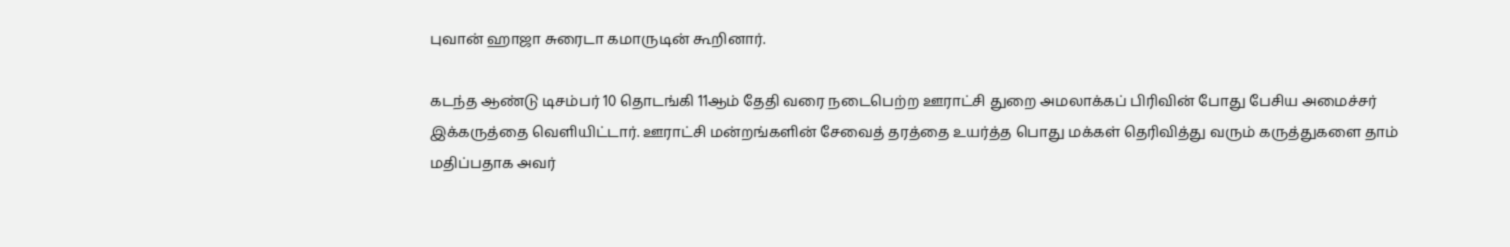புவான் ஹாஜா சுரைடா கமாருடின் கூறினார்.

கடந்த ஆண்டு டிசம்பர் 10 தொடங்கி 11ஆம் தேதி வரை நடைபெற்ற ஊராட்சி துறை அமலாக்கப் பிரிவின் போது பேசிய அமைச்சர் இக்கருத்தை வெளியிட்டார். ஊராட்சி மன்றங்களின் சேவைத் தரத்தை உயர்த்த பொது மக்கள் தெரிவித்து வரும் கருத்துகளை தாம் மதிப்பதாக அவர்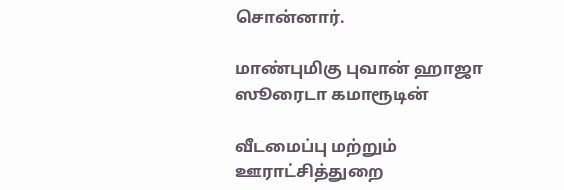சொன்னார்.

மாண்புமிகு புவான் ஹாஜா ஸூரைடா கமாரூடின்

வீடமைப்பு மற்றும் ஊராட்சித்துறை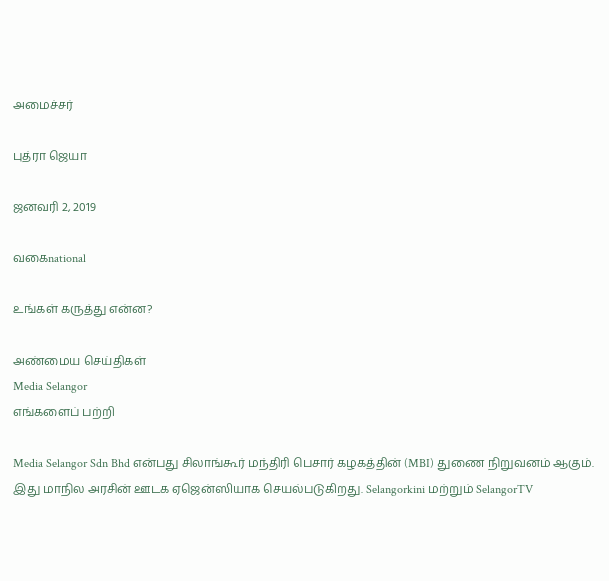அமைச்சர்

புத்ரா ஜெயா

ஜனவரி 2, 2019

வகைnational

உங்கள் கருத்து என்ன?

அண்மைய செய்திகள்
Media Selangor
எங்களைப் பற்றி

Media Selangor Sdn Bhd என்பது சிலாங்கூர் மந்திரி பெசார் கழகத்தின் (MBI) துணை நிறுவனம் ஆகும். இது மாநில அரசின் ஊடக ஏஜென்ஸியாக செயல்படுகிறது. Selangorkini மற்றும் SelangorTV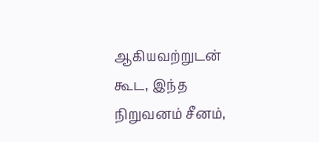ஆகியவற்றுடன் கூட, இந்த நிறுவனம் சீனம்,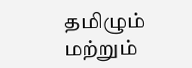தமிழும் மற்றும்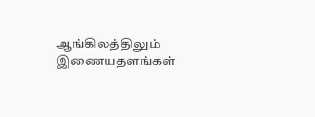ஆங்கிலத்திலும் இணையதளங்கள்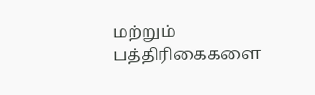மற்றும் பத்திரிகைகளை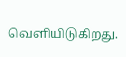வெளியிடுகிறது.